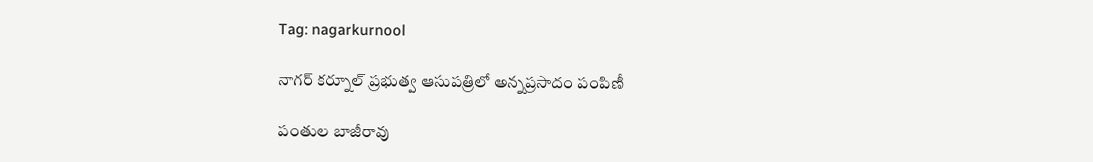Tag: nagarkurnool

నాగర్ కర్నూల్ ప్రభుత్వ ఆసుపత్రిలో అన్నప్రసాదం పంపిణీ

పంతుల బాజీరావు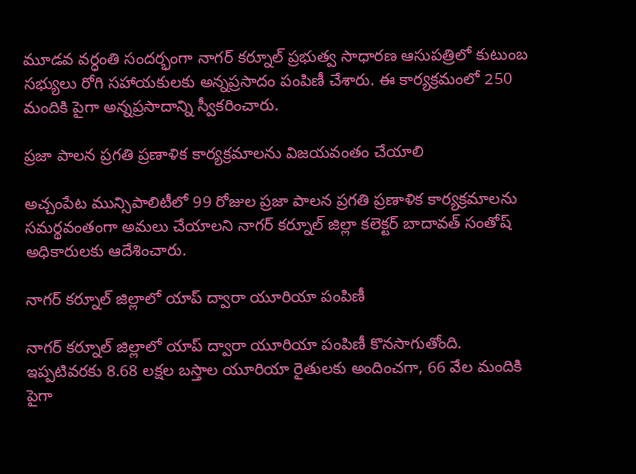మూడవ వర్ధంతి సందర్భంగా నాగర్ కర్నూల్ ప్రభుత్వ సాధారణ ఆసుపత్రిలో కుటుంబ సభ్యులు రోగి సహాయకులకు అన్నప్రసాదం పంపిణీ చేశారు. ఈ కార్యక్రమంలో 250 మందికి పైగా అన్నప్రసాదాన్ని స్వీకరించారు.

ప్రజా పాలన ప్రగతి ప్రణాళిక కార్యక్రమాలను విజయవంతం చేయాలి

అచ్చంపేట మున్సిపాలిటీలో 99 రోజుల ప్రజా పాలన ప్రగతి ప్రణాళిక కార్యక్రమాలను సమర్థవంతంగా అమలు చేయాలని నాగర్ కర్నూల్ జిల్లా కలెక్టర్ బాదావత్ సంతోష్ అధికారులకు ఆదేశించారు.

నాగర్ కర్నూల్ జిల్లాలో యాప్ ద్వారా యూరియా పంపిణీ

నాగర్ కర్నూల్ జిల్లాలో యాప్ ద్వారా యూరియా పంపిణీ కొనసాగుతోంది. ఇప్పటివరకు 8.68 లక్షల బస్తాల యూరియా రైతులకు అందించగా, 66 వేల మందికి పైగా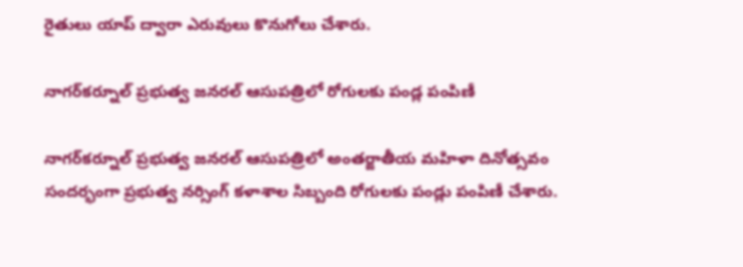రైతులు యాప్ ద్వారా ఎరువులు కొనుగోలు చేశారు.

నాగర్‌కర్నూల్ ప్రభుత్వ జనరల్ ఆసుపత్రిలో రోగులకు పండ్ల పంపిణీ

నాగర్‌కర్నూల్ ప్రభుత్వ జనరల్ ఆసుపత్రిలో అంతర్జాతీయ మహిళా దినోత్సవం సందర్భంగా ప్రభుత్వ నర్సింగ్ కళాశాల సిబ్బంది రోగులకు పండ్లు పంపిణీ చేశారు.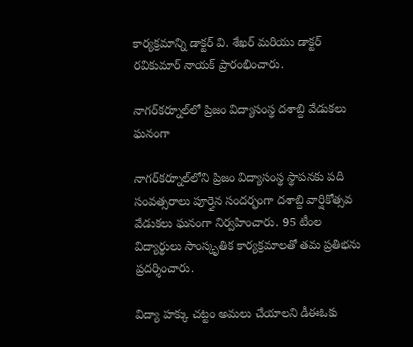కార్యక్రమాన్ని డాక్టర్ వి. శేఖర్ మరియు డాక్టర్ రవికుమార్ నాయక్ ప్రారంభించారు.

నాగర్‌కర్నూల్‌లో ప్రిజం విద్యాసంస్థ దశాబ్ది వేడుకలు ఘనంగా

నాగర్‌కర్నూల్‌లోని ప్రిజం విద్యాసంస్థ స్థాపనకు పది సంవత్సరాలు పూర్తైన సందర్భంగా దశాబ్ది వార్షికోత్సవ వేడుకలు ఘనంగా నిర్వహించారు. 95 టీంల విద్యార్థులు సాంస్కృతిక కార్యక్రమాలతో తమ ప్రతిభను ప్రదర్శించారు.

విద్యా హక్కు చట్టం అమలు చేయాలని డీఈఓకు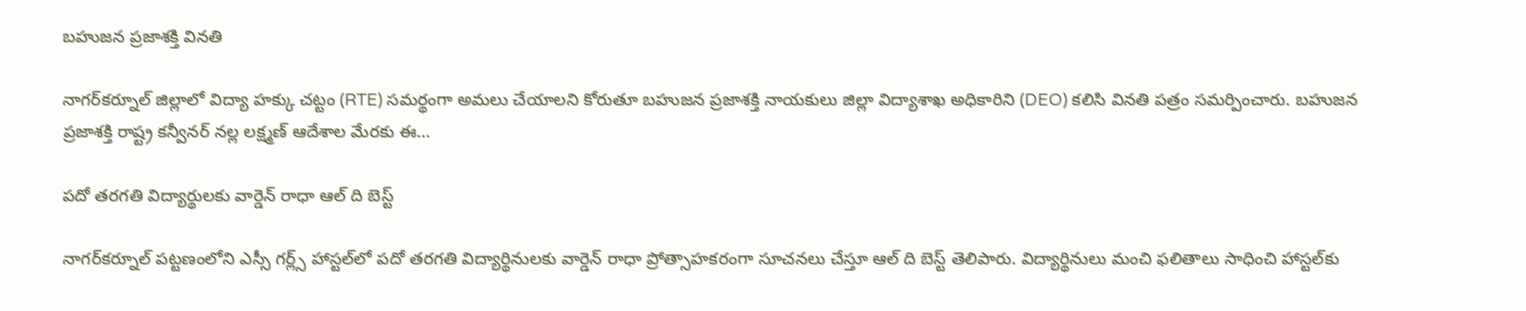బహుజన ప్రజాశక్తి వినతి

నాగర్‌కర్నూల్ జిల్లాలో విద్యా హక్కు చట్టం (RTE) సమర్థంగా అమలు చేయాలని కోరుతూ బహుజన ప్రజాశక్తి నాయకులు జిల్లా విద్యాశాఖ అధికారిని (DEO) కలిసి వినతి పత్రం సమర్పించారు. బహుజన ప్రజాశక్తి రాష్ట్ర కన్వీనర్ నల్ల లక్ష్మణ్ ఆదేశాల మేరకు ఈ…

పదో తరగతి విద్యార్థులకు వార్డెన్ రాధా ఆల్ ది బెస్ట్

నాగర్‌కర్నూల్ పట్టణంలోని ఎస్సీ గర్ల్స్ హాస్టల్‌లో పదో తరగతి విద్యార్థినులకు వార్డెన్ రాధా ప్రోత్సాహకరంగా సూచనలు చేస్తూ ఆల్ ది బెస్ట్ తెలిపారు. విద్యార్థినులు మంచి ఫలితాలు సాధించి హాస్టల్‌కు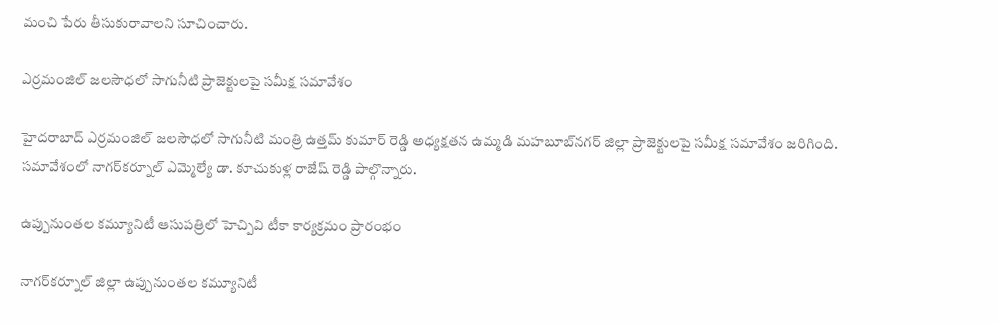మంచి పేరు తీసుకురావాలని సూచించారు.

ఎర్రమంజిల్ జలసౌధలో సాగునీటి ప్రాజెక్టులపై సమీక్ష సమావేశం

హైదరాబాద్ ఎర్రమంజిల్ జలసౌధలో సాగునీటి మంత్రి ఉత్తమ్ కుమార్ రెడ్డి అధ్యక్షతన ఉమ్మడి మహబూబ్‌నగర్ జిల్లా ప్రాజెక్టులపై సమీక్ష సమావేశం జరిగింది. సమావేశంలో నాగర్‌కర్నూల్ ఎమ్మెల్యే డా. కూచుకుళ్ల రాజేష్ రెడ్డి పాల్గొన్నారు.

ఉప్పునుంతల కమ్యూనిటీ ఆసుపత్రిలో హెచ్పివి టీకా కార్యక్రమం ప్రారంభం

నాగర్‌కర్నూల్ జిల్లా ఉప్పునుంతల కమ్యూనిటీ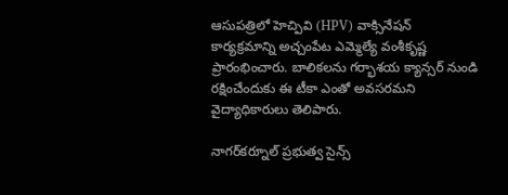ఆసుపత్రిలో హెచ్పివి (HPV) వాక్సినేషన్ కార్యక్రమాన్ని అచ్చంపేట ఎమ్మెల్యే వంశీకృష్ణ ప్రారంభించారు. బాలికలను గర్భాశయ క్యాన్సర్ నుండి రక్షించేందుకు ఈ టీకా ఎంతో అవసరమని వైద్యాధికారులు తెలిపారు.

నాగర్‌కర్నూల్ ప్రభుత్వ సైన్స్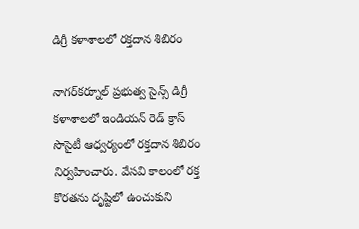డిగ్రీ కళాశాలలో రక్తదాన శిబిరం

నాగర్‌కర్నూల్ ప్రభుత్వ సైన్స్ డిగ్రీ కళాశాలలో ఇండియన్ రెడ్ క్రాస్ సొసైటీ ఆధ్వర్యంలో రక్తదాన శిబిరం నిర్వహించారు. వేసవి కాలంలో రక్త కొరతను దృష్టిలో ఉంచుకుని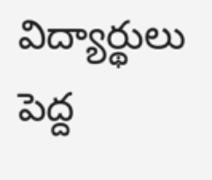విద్యార్థులు పెద్ద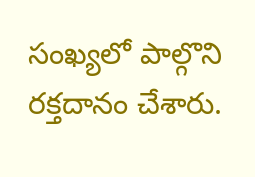సంఖ్యలో పాల్గొని రక్తదానం చేశారు.